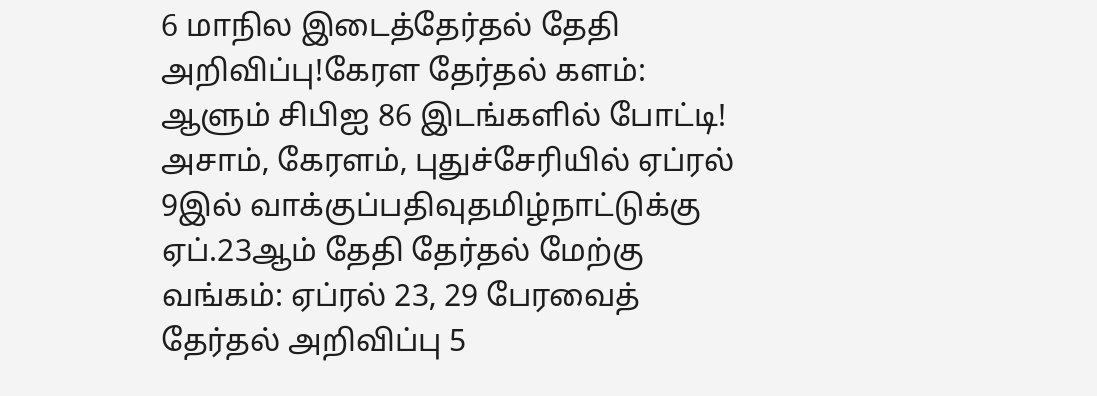6 மாநில இடைத்தேர்தல் தேதி அறிவிப்பு!கேரள தேர்தல் களம்: ஆளும் சிபிஐ 86 இடங்களில் போட்டி! அசாம், கேரளம், புதுச்சேரியில் ஏப்ரல் 9இல் வாக்குப்பதிவுதமிழ்நாட்டுக்கு ஏப்.23ஆம் தேதி தேர்தல் மேற்கு வங்கம்: ஏப்ரல் 23, 29 பேரவைத் தேர்தல் அறிவிப்பு 5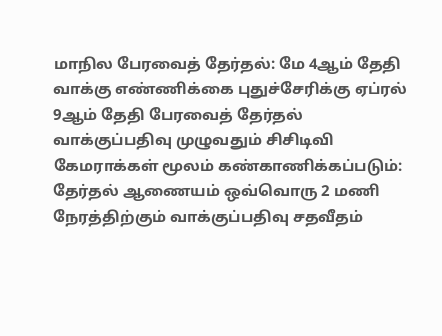மாநில பேரவைத் தேர்தல்: மே 4ஆம் தேதி வாக்கு எண்ணிக்கை புதுச்சேரிக்கு ஏப்ரல் 9ஆம் தேதி பேரவைத் தேர்தல் வாக்குப்பதிவு முழுவதும் சிசிடிவி கேமராக்கள் மூலம் கண்காணிக்கப்படும்: தேர்தல் ஆணையம் ஒவ்வொரு 2 மணி நேரத்திற்கும் வாக்குப்பதிவு சதவீதம்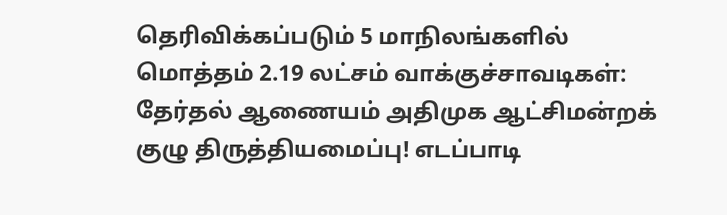தெரிவிக்கப்படும் 5 மாநிலங்களில் மொத்தம் 2.19 லட்சம் வாக்குச்சாவடிகள்: தேர்தல் ஆணையம் அதிமுக ஆட்சிமன்றக் குழு திருத்தியமைப்பு! எடப்பாடி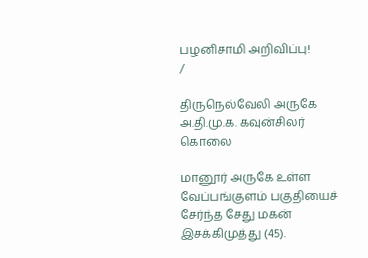பழனிசாமி அறிவிப்பு!
/

திருநெல்வேலி அருகே அ.தி.மு.க. கவுன்சிலர் கொலை

மானூர் அருகே உள்ள வேப்பங்குளம் பகுதியைச் சேர்ந்த சேது மகன் இசக்கிமுத்து (45).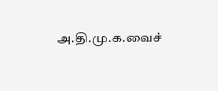அ.தி.மு.க.வைச்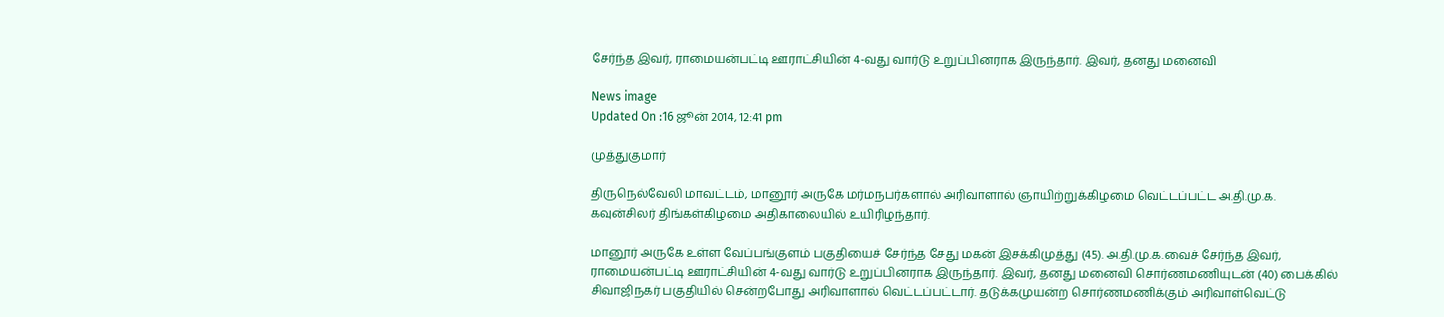சேர்ந்த இவர், ராமையன்பட்டி ஊராட்சியின் 4-வது வார்டு உறுப்பினராக இருந்தார். இவர், தனது மனைவி

News image
Updated On :16 ஜூன் 2014, 12:41 pm

முத்துகுமார்

திருநெல்வேலி மாவட்டம், மானூர் அருகே மர்மநபர்களால் அரிவாளால் ஞாயிற்றுக்கிழமை வெட்டப்பட்ட அ.தி.மு.க. கவுன்சிலர் திங்கள்கிழமை அதிகாலையில் உயிரிழந்தார்.

மானூர் அருகே உள்ள வேப்பங்குளம் பகுதியைச் சேர்ந்த சேது மகன் இசக்கிமுத்து (45). அ.தி.மு.க.வைச் சேர்ந்த இவர், ராமையன்பட்டி ஊராட்சியின் 4-வது வார்டு உறுப்பினராக இருந்தார். இவர், தனது மனைவி சொர்ணமணியுடன் (40) பைக்கில் சிவாஜிநகர் பகுதியில் சென்றபோது அரிவாளால் வெட்டப்பட்டார். தடுக்கமுயன்ற சொர்ணமணிக்கும் அரிவாள்வெட்டு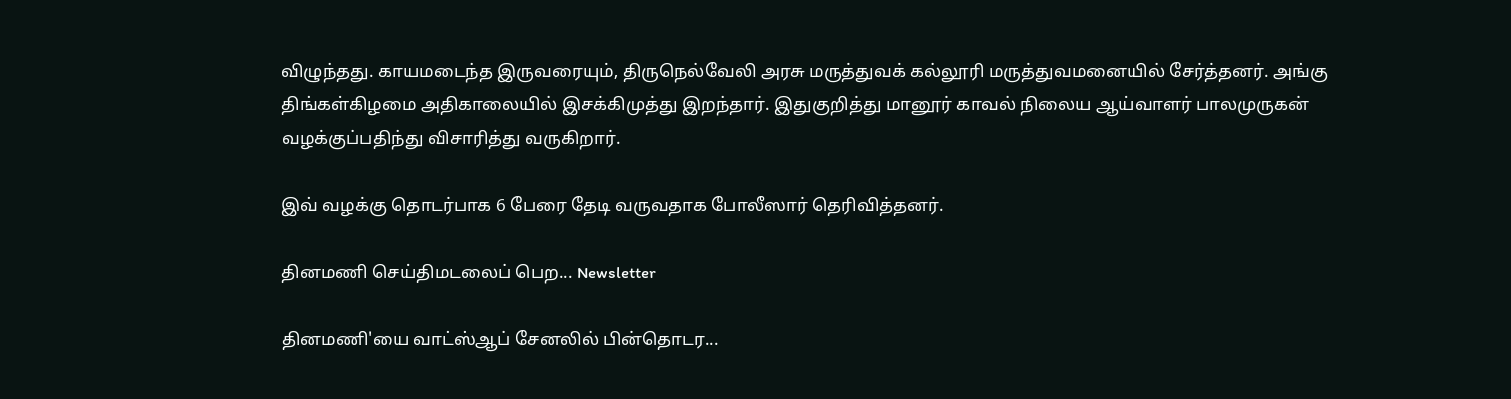விழுந்தது. காயமடைந்த இருவரையும், திருநெல்வேலி அரசு மருத்துவக் கல்லூரி மருத்துவமனையில் சேர்த்தனர். அங்கு திங்கள்கிழமை அதிகாலையில் இசக்கிமுத்து இறந்தார். இதுகுறித்து மானூர் காவல் நிலைய ஆய்வாளர் பாலமுருகன் வழக்குப்பதிந்து விசாரித்து வருகிறார்.

இவ் வழக்கு தொடர்பாக 6 பேரை தேடி வருவதாக போலீஸார் தெரிவித்தனர்.

தினமணி செய்திமடலைப் பெற... Newsletter

தினமணி'யை வாட்ஸ்ஆப் சேனலில் பின்தொடர...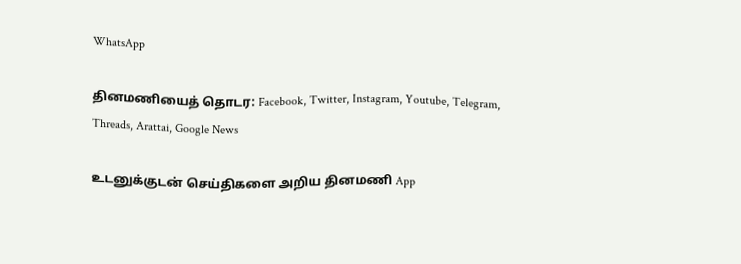WhatsApp

தினமணியைத் தொடர: Facebook, Twitter, Instagram, Youtube, Telegram, Threads, Arattai, Google News

உடனுக்குடன் செய்திகளை அறிய தினமணி App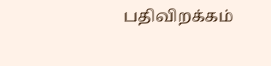பதிவிறக்கம்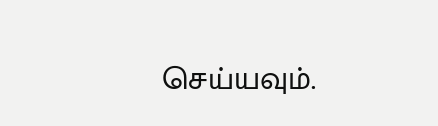செய்யவும்.